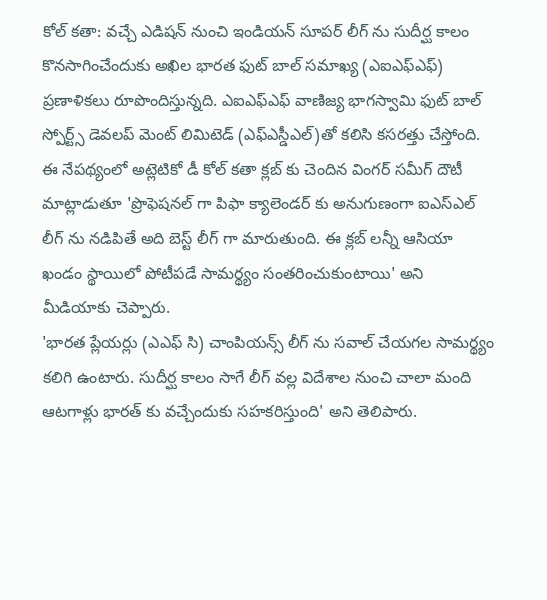కోల్ కతా: వచ్చే ఎడిషన్ నుంచి ఇండియన్ సూపర్ లీగ్ ను సుదీర్ఘ కాలం కొనసాగించేందుకు అఖిల భారత ఫుట్ బాల్ సమాఖ్య (ఎఐఎఫ్ఎఫ్) ప్రణాళికలు రూపొందిస్తున్నది. ఎఐఎఫ్ఎఫ్ వాణిజ్య భాగస్వామి ఫుట్ బాల్ స్పోర్ట్స్ డెవలప్ మెంట్ లిమిటెడ్ (ఎఫ్ఎస్డీఎల్)తో కలిసి కసరత్తు చేస్తోంది.
ఈ నేపథ్యంలో అట్లెటికో డీ కోల్ కతా క్లబ్ కు చెందిన వింగర్ సమీగ్ దౌటీ మాట్లాడుతూ 'ప్రొఫెషనల్ గా పిఫా క్యాలెండర్ కు అనుగుణంగా ఐఎస్ఎల్ లీగ్ ను నడిపితే అది బెస్ట్ లీగ్ గా మారుతుంది. ఈ క్లబ్ లన్నీ ఆసియా ఖండం స్థాయిలో పోటీపడే సామర్థ్యం సంతరించుకుంటాయి' అని మీడియాకు చెప్పారు.
'భారత ప్లేయర్లు (ఎఎఫ్ సి) చాంపియన్స్ లీగ్ ను సవాల్ చేయగల సామర్థ్యం కలిగి ఉంటారు. సుదీర్ఘ కాలం సాగే లీగ్ వల్ల విదేశాల నుంచి చాలా మంది ఆటగాళ్లు భారత్ కు వచ్చేందుకు సహకరిస్తుంది' అని తెలిపారు.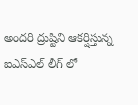అందరి ద్రుష్టిని ఆకర్షిస్తున్న ఐఎస్ఎల్ లీగ్ లో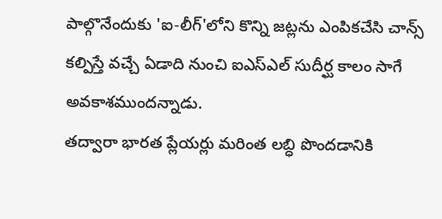పాల్గొనేందుకు 'ఐ-లీగ్'లోని కొన్ని జట్లను ఎంపికచేసి చాన్స్ కల్పిస్తే వచ్చే ఏడాది నుంచి ఐఎస్ఎల్ సుదీర్ఘ కాలం సాగే అవకాశముందన్నాడు.
తద్వారా భారత ప్లేయర్లు మరింత లబ్ధి పొందడానికి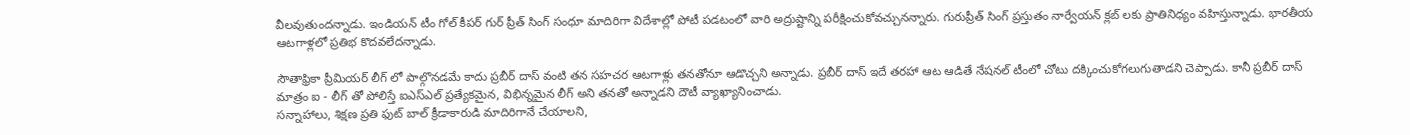వీలవుతుందన్నాడు. ఇండియన్ టీం గోల్ కీపర్ గుర్ ప్రీత్ సింగ్ సంధూ మాదిరిగా విదేశాల్లో పోటీ పడటంలో వారి అద్రుష్టాన్ని పరీక్షించుకోవచ్చునన్నారు. గురుప్రీత్ సింగ్ ప్రస్తుతం నార్వేయన్ క్లబ్ లకు ప్రాతినిధ్యం వహిస్తున్నాడు. భారతీయ ఆటగాళ్లలో ప్రతిభ కొదవలేదన్నాడు.

సౌతాఫ్రికా ప్రీమియర్ లీగ్ లో పాల్గొనడమే కాదు ప్రబీర్ దాస్ వంటి తన సహచర ఆటగాళ్లు తనతోనూ ఆడొచ్చని అన్నాడు. ప్రబీర్ దాస్ ఇదే తరహా ఆట ఆడితే నేషనల్ టీంలో చోటు దక్కించుకోగలుగుతాడని చెప్పాడు. కానీ ప్రబీర్ దాస్ మాత్రం ఐ - లీగ్ తో పోలిస్తే ఐఎస్ఎల్ ప్రత్యేకమైన, విభిన్నమైన లీగ్ అని తనతో అన్నాడని దౌటీ వ్యాఖ్యానించాడు.
సన్నాహాలు, శిక్షణ ప్రతి ఫుట్ బాల్ క్రీడాకారుడి మాదిరిగానే చేయాలని,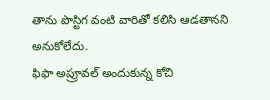తాను పొస్టిగ వంటి వారితో కలిసి ఆడతానని అనుకోలేదు.
ఫిఫా అప్రూవల్ అందుకున్న కోచి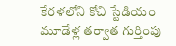కేరళలోని కోచి స్టేడియం మూడేళ్ల తర్వాత గుర్తింపు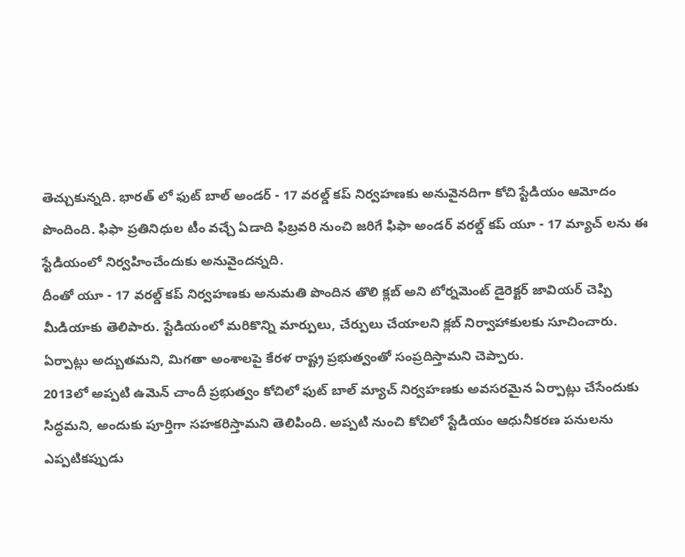తెచ్చుకున్నది. భారత్ లో ఫుట్ బాల్ అండర్ - 17 వరల్డ్ కప్ నిర్వహణకు అనువైనదిగా కోచి స్టేడియం ఆమోదం పొందింది. ఫిఫా ప్రతినిధుల టీం వచ్చే ఏడాది ఫిబ్రవరి నుంచి జరిగే ఫిఫా అండర్ వరల్డ్ కప్ యూ - 17 మ్యాచ్ లను ఈ స్టేడియంలో నిర్వహించేందుకు అనువైందన్నది.
దీంతో యూ - 17 వరల్డ్ కప్ నిర్వహణకు అనుమతి పొందిన తొలి క్లబ్ అని టోర్నమెంట్ డైరెక్టర్ జావియర్ చెప్పి మీడియాకు తెలిపారు. స్టేడియంలో మరికొన్ని మార్పులు, చేర్పులు చేయాలని క్లబ్ నిర్వాహాకులకు సూచించారు. ఏర్పాట్లు అద్బుతమని, మిగతా అంశాలపై కేరళ రాష్ట్ర ప్రభుత్వంతో సంప్రదిస్తామని చెప్పారు.
2013లో అప్పటి ఉమెన్ చాందీ ప్రభుత్వం కోచిలో ఫుట్ బాల్ మ్యాచ్ నిర్వహణకు అవసరమైన ఏర్పాట్లు చేసేందుకు సిద్ధమని, అందుకు పూర్తిగా సహకరిస్తామని తెలిపింది. అప్పటి నుంచి కోచిలో స్టేడియం ఆధునీకరణ పనులను ఎప్పటికప్పుడు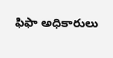ఫిఫా అధికారులు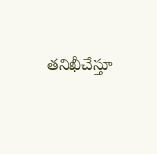తనిఖీచేస్తూ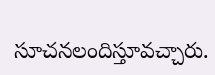సూచనలందిస్తూవచ్చారు.